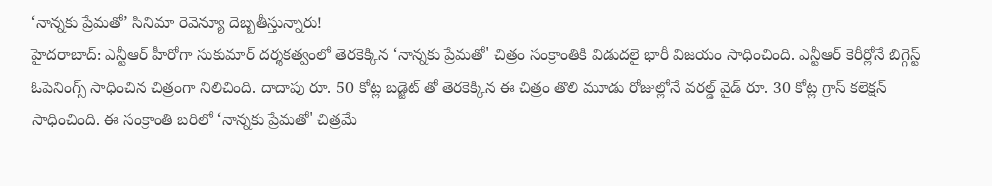‘నాన్నకు ప్రేమతో’ సినిమా రెవెన్యూ దెబ్బతీస్తున్నారు!
హైదరాబాద్: ఎన్టీఆర్ హీరోగా సుకుమార్ దర్శకత్వంలో తెరకెక్కిన ‘నాన్నకు ప్రేమతో' చిత్రం సంక్రాంతికి విడుదలై భారీ విజయం సాధించింది. ఎన్టీఆర్ కెరీర్లోనే బిగ్గెస్ట్ ఓపెనింగ్స్ సాధించిన చిత్రంగా నిలిచింది. దాదాపు రూ. 50 కోట్ల బడ్జెట్ తో తెరకెక్కిన ఈ చిత్రం తొలి మూడు రోజుల్లోనే వరల్డ్ వైడ్ రూ. 30 కోట్ల గ్రాస్ కలెక్షన్ సాధించింది. ఈ సంక్రాంతి బరిలో ‘నాన్నకు ప్రేమతో' చిత్రమే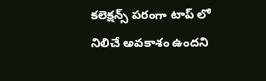కలెక్షన్స్ పరంగా టాప్ లో నిలిచే అవకాశం ఉందని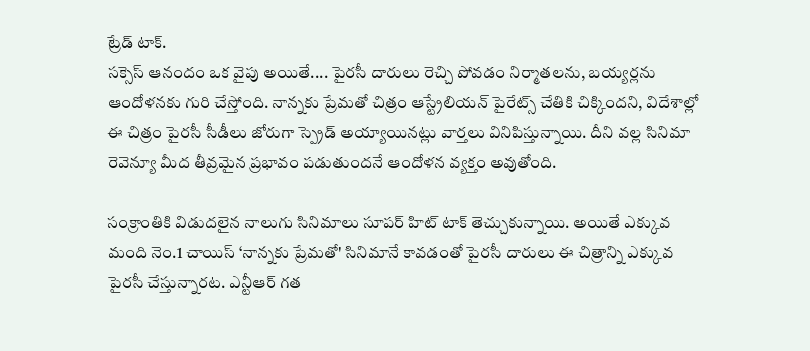ట్రేడ్ టాక్.
సక్సెస్ ఆనందం ఒక వైపు అయితే.... పైరసీ దారులు రెచ్చి పోవడం నిర్మాతలను, బయ్యర్లను ఆందోళనకు గురి చేస్తోంది. నాన్నకు ప్రేమతో చిత్రం ఆస్ట్రేలియన్ పైరేట్స్ చేతికి చిక్కిందని, విదేశాల్లో ఈ చిత్రం పైరసీ సీడీలు జోరుగా స్ప్రెడ్ అయ్యాయినట్లు వార్తలు వినిపిస్తున్నాయి. దీని వల్ల సినిమా రెవెన్యూ మీద తీవ్రమైన ప్రభావం పడుతుందనే ఆందోళన వ్యక్తం అవుతోంది.

సంక్రాంతికి విడుదలైన నాలుగు సినిమాలు సూపర్ హిట్ టాక్ తెచ్చుకున్నాయి. అయితే ఎక్కువ మంది నెం.1 చాయిస్ ‘నాన్నకు ప్రేమతో' సినిమానే కావడంతో పైరసీ దారులు ఈ చిత్రాన్ని ఎక్కువ పైరసీ చేస్తున్నారట. ఎన్టీఆర్ గత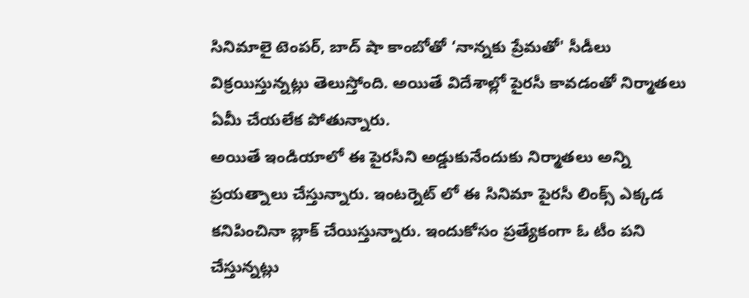సినిమాలై టెంపర్, బాద్ షా కాంబోతో ‘నాన్నకు ప్రేమతో' సీడీలు విక్రయిస్తున్నట్లు తెలుస్తోంది. అయితే విదేశాల్లో పైరసీ కావడంతో నిర్మాతలు ఏమీ చేయలేక పోతున్నారు.
అయితే ఇండియాలో ఈ పైరసీని అడ్డుకునేందుకు నిర్మాతలు అన్ని ప్రయత్నాలు చేస్తున్నారు. ఇంటర్నెట్ లో ఈ సినిమా పైరసీ లింక్స్ ఎక్కడ కనిపించినా బ్లాక్ చేయిస్తున్నారు. ఇందుకోసం ప్రత్యేకంగా ఓ టీం పని చేస్తున్నట్లు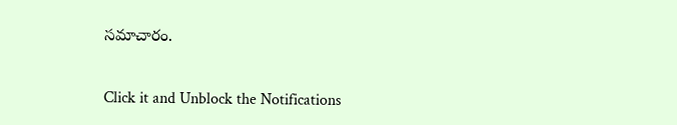సమాచారం.


Click it and Unblock the Notifications